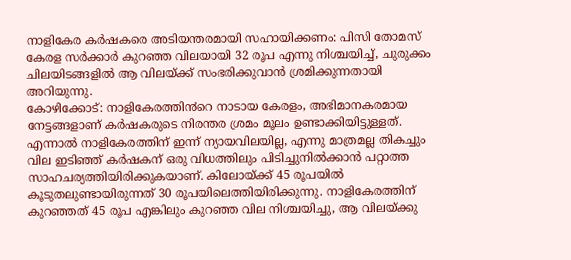നാളികേര കർഷകരെ അടിയന്തരമായി സഹായിക്കണം: പിസി തോമസ്
കേരള സർക്കാർ കുറഞ്ഞ വിലയായി 32 രൂപ എന്നു നിശ്ചയിച്ച്, ചുരുക്കം ചിലയിടങ്ങളിൽ ആ വിലയ്ക്ക് സംഭരിക്കുവാൻ ശ്രമിക്കുന്നതായി അറിയുന്നു.
കോഴിക്കോട്: നാളികേരത്തി൯റെ നാടായ കേരളം, അഭിമാനകരമായ നേട്ടങ്ങളാണ് കർഷകരുടെ നിരന്തര ശ്രമം മൂലം ഉണ്ടാക്കിയിട്ടുള്ളത്. എന്നാൽ നാളികേരത്തിന് ഇന്ന് ന്യായവിലയില്ല, എന്നു മാത്രമല്ല തികച്ചും വില ഇടിഞ്ഞ് കർഷകന് ഒരു വിധത്തിലും പിടിച്ചുനിൽക്കാൻ പറ്റാത്ത സാഹചര്യത്തിയിരിക്കുകയാണ്. കിലോയ്ക്ക് 45 രൂപയിൽ കൂടുതലുണ്ടായിരുന്നത് 30 രൂപയിലെത്തിയിരിക്കുന്നു. നാളികേരത്തിന് കുറഞ്ഞത് 45 രൂപ എങ്കിലും കുറഞ്ഞ വില നിശ്ചയിച്ചു, ആ വിലയ്ക്കു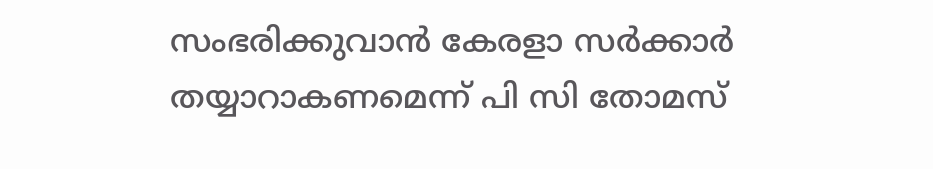സംഭരിക്കുവാൻ കേരളാ സർക്കാർ തയ്യാറാകണമെന്ന് പി സി തോമസ്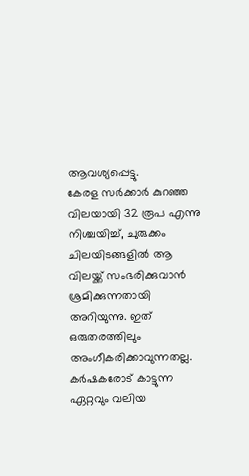ആവശ്യപ്പെട്ടു.
കേരള സർക്കാർ കുറഞ്ഞ വിലയായി 32 രൂപ എന്നു നിശ്ചയിച്ച്, ചുരുക്കം ചിലയിടങ്ങളിൽ ആ വിലയ്ക്ക് സംഭരിക്കുവാൻ ശ്രമിക്കുന്നതായി അറിയുന്നു. ഇത് ഒരുതരത്തിലും അംഗീകരിക്കാവുന്നതല്ല. കർഷകരോട് കാട്ടുന്ന ഏറ്റവും വലിയ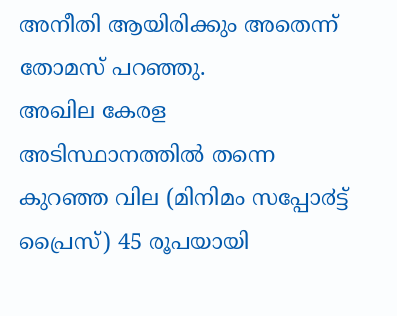അനീതി ആയിരിക്കും അതെന്ന് തോമസ് പറഞ്ഞു.
അഖില കേരള അടിസ്ഥാനത്തിൽ തന്നെ കുറഞ്ഞ വില (മിനിമം സപ്പോ൪ട്ട് പ്രൈസ്) 45 രൂപയായി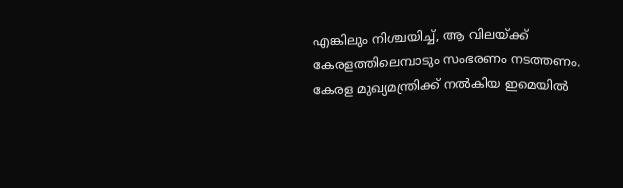എങ്കിലും നിശ്ചയിച്ച്, ആ വിലയ്ക്ക് കേരളത്തിലെമ്പാടും സംഭരണം നടത്തണം. കേരള മുഖ്യമന്ത്രിക്ക് നൽകിയ ഇമെയിൽ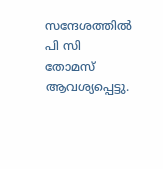സന്ദേശത്തിൽ പി സി തോമസ് ആവശ്യപ്പെട്ടു.